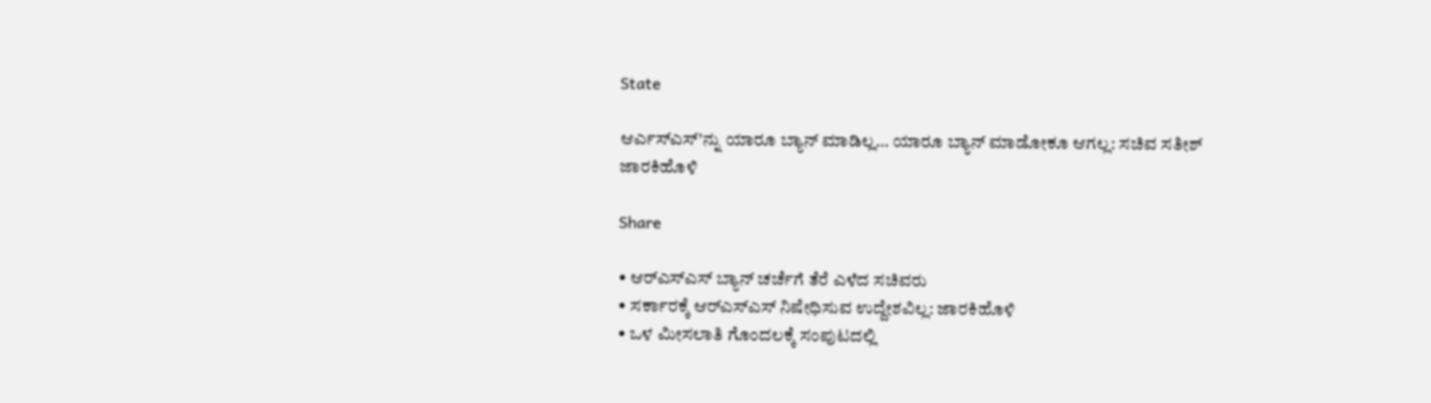State

ಆರ್ಎಸ್ಎಸ್’ನ್ನು ಯಾರೂ ಬ್ಯಾನ್ ಮಾಡಿಲ್ಲ… ಯಾರೂ ಬ್ಯಾನ್ ಮಾಡೋಕೂ ಆಗಲ್ಲ: ಸಚಿವ ಸತೀಶ್ ಜಾರಕಿಹೊಳಿ

Share

• ಆರ್‌ಎಸ್‌ಎಸ್ ಬ್ಯಾನ್ ಚರ್ಚೆಗೆ ತೆರೆ ಎಳೆದ ಸಚಿವರು
• ಸರ್ಕಾರಕ್ಕೆ ಆರ್‌ಎಸ್‌ಎಸ್ ನಿಷೇಧಿಸುವ ಉದ್ದೇಶವಿಲ್ಲ: ಜಾರಕಿಹೊಳಿ
• ಒಳ ಮೀಸಲಾತಿ ಗೊಂದಲಕ್ಕೆ ಸಂಪುಟದಲ್ಲಿ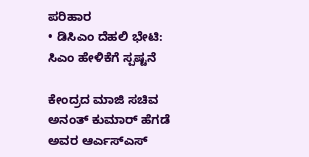ಪರಿಹಾರ
• ಡಿಸಿಎಂ ದೆಹಲಿ ಭೇಟಿ: ಸಿಎಂ ಹೇಳಿಕೆಗೆ ಸ್ಪಷ್ಟನೆ

ಕೇಂದ್ರದ ಮಾಜಿ ಸಚಿವ ಅನಂತ್ ಕುಮಾರ್ ಹೆಗಡೆ ಅವರ ಆರ್ಎಸ್ಎಸ್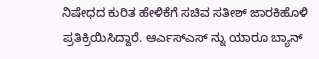ನಿಷೇಧದ ಕುರಿತ ಹೇಳಿಕೆಗೆ ಸಚಿವ ಸತೀಶ್ ಜಾರಕಿಹೊಳಿ ಪ್ರತಿಕ್ರಿಯಿಸಿದ್ದಾರೆ. ಆರ್ಎಸ್ಎಸ್ ನ್ನು ಯಾರೂ ಬ್ಯಾನ್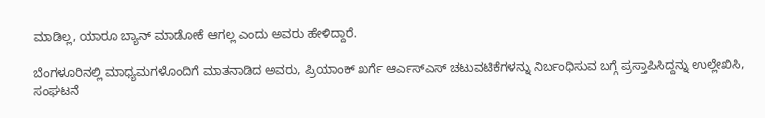ಮಾಡಿಲ್ಲ, ಯಾರೂ ಬ್ಯಾನ್ ಮಾಡೋಕೆ ಆಗಲ್ಲ ಎಂದು ಅವರು ಹೇಳಿದ್ದಾರೆ.

ಬೆಂಗಳೂರಿನಲ್ಲಿ ಮಾಧ್ಯಮಗಳೊಂದಿಗೆ ಮಾತನಾಡಿದ ಅವರು, ಪ್ರಿಯಾಂಕ್ ಖರ್ಗೆ ಆರ್ಎಸ್ಎಸ್ ಚಟುವಟಿಕೆಗಳನ್ನು ನಿರ್ಬಂಧಿಸುವ ಬಗ್ಗೆ ಪ್ರಸ್ತಾಪಿಸಿದ್ದನ್ನು ಉಲ್ಲೇಖಿಸಿ, ಸಂಘಟನೆ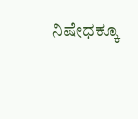ನಿಷೇಧಕ್ಕೂ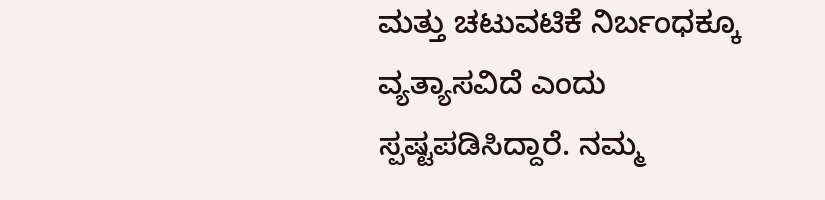ಮತ್ತು ಚಟುವಟಿಕೆ ನಿರ್ಬಂಧಕ್ಕೂ ವ್ಯತ್ಯಾಸವಿದೆ ಎಂದು ಸ್ಪಷ್ಟಪಡಿಸಿದ್ದಾರೆ. ನಮ್ಮ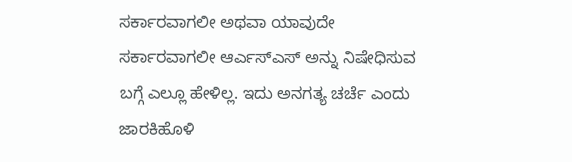ಸರ್ಕಾರವಾಗಲೀ ಅಥವಾ ಯಾವುದೇ ಸರ್ಕಾರವಾಗಲೀ ಆರ್ಎಸ್ಎಸ್ ಅನ್ನು ನಿಷೇಧಿಸುವ ಬಗ್ಗೆ ಎಲ್ಲೂ ಹೇಳಿಲ್ಲ. ಇದು ಅನಗತ್ಯ ಚರ್ಚೆ ಎಂದು ಜಾರಕಿಹೊಳಿ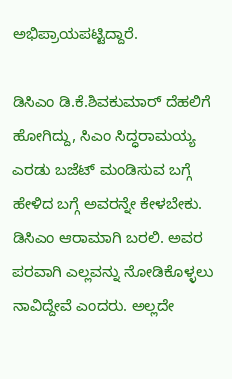ಅಭಿಪ್ರಾಯಪಟ್ಟಿದ್ದಾರೆ.

ಡಿಸಿಎಂ ಡಿ.ಕೆ.ಶಿವಕುಮಾರ್ ದೆಹಲಿಗೆ ಹೋಗಿದ್ದು, ಸಿಎಂ ಸಿದ್ಧರಾಮಯ್ಯ ಎರಡು ಬಜೆಟ್ ಮಂಡಿಸುವ ಬಗ್ಗೆ ಹೇಳಿದ ಬಗ್ಗೆ ಅವರನ್ನೇ ಕೇಳಬೇಕು. ಡಿಸಿಎಂ ಆರಾಮಾಗಿ ಬರಲಿ. ಅವರ ಪರವಾಗಿ ಎಲ್ಲವನ್ನು ನೋಡಿಕೊಳ್ಳಲು ನಾವಿದ್ದೇವೆ ಎಂದರು. ಅಲ್ಲದೇ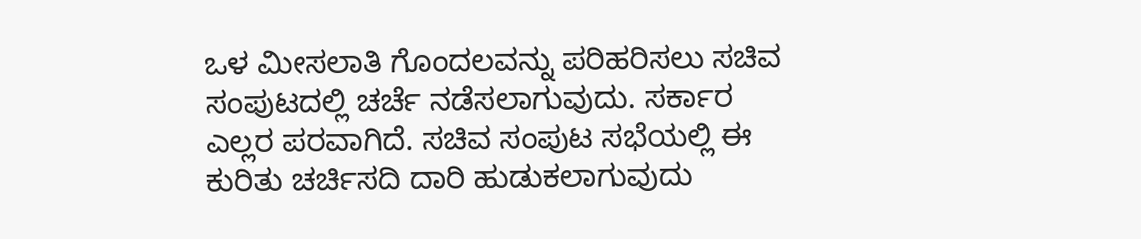ಒಳ ಮೀಸಲಾತಿ ಗೊಂದಲವನ್ನು ಪರಿಹರಿಸಲು ಸಚಿವ ಸಂಪುಟದಲ್ಲಿ ಚರ್ಚೆ ನಡೆಸಲಾಗುವುದು. ಸರ್ಕಾರ ಎಲ್ಲರ ಪರವಾಗಿದೆ. ಸಚಿವ ಸಂಪುಟ ಸಭೆಯಲ್ಲಿ ಈ ಕುರಿತು ಚರ್ಚಿಸದಿ ದಾರಿ ಹುಡುಕಲಾಗುವುದು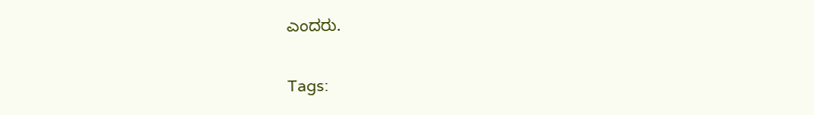ಎಂದರು.

Tags: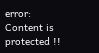error: Content is protected !!